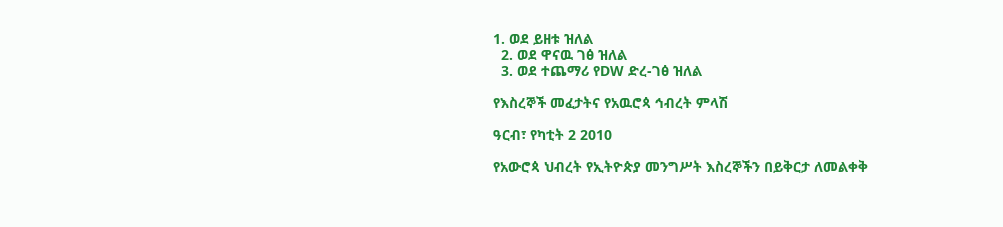1. ወደ ይዘቱ ዝለል
  2. ወደ ዋናዉ ገፅ ዝለል
  3. ወደ ተጨማሪ የDW ድረ-ገፅ ዝለል

የእስረኞች መፈታትና የአዉሮጳ ኅብረት ምላሽ

ዓርብ፣ የካቲት 2 2010

የአውሮጳ ህብረት የኢትዮጵያ መንግሥት እስረኞችን በይቅርታ ለመልቀቅ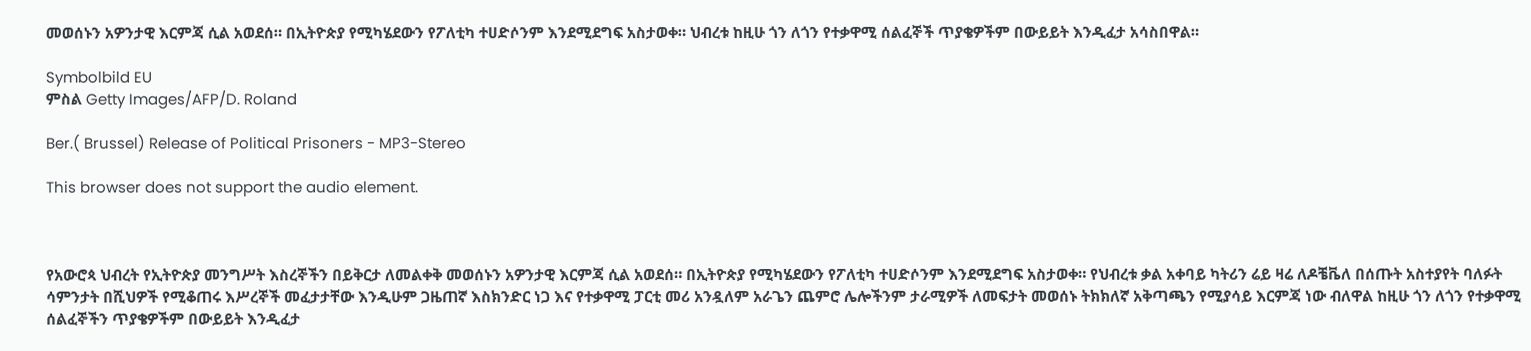መወሰኑን አዎንታዊ እርምጃ ሲል አወደሰ። በኢትዮጵያ የሚካሄደውን የፖለቲካ ተሀድሶንም እንደሚደግፍ አስታወቀ። ህብረቱ ከዚሁ ጎን ለጎን የተቃዋሚ ሰልፈኞች ጥያቄዎችም በውይይት እንዲፈታ አሳስበዋል።

Symbolbild EU
ምስል Getty Images/AFP/D. Roland

Ber.( Brussel) Release of Political Prisoners - MP3-Stereo

This browser does not support the audio element.



የአውሮጳ ህብረት የኢትዮጵያ መንግሥት እስረኞችን በይቅርታ ለመልቀቅ መወሰኑን አዎንታዊ እርምጃ ሲል አወደሰ። በኢትዮጵያ የሚካሄደውን የፖለቲካ ተሀድሶንም እንደሚደግፍ አስታወቀ። የህብረቱ ቃል አቀባይ ካትሪን ሬይ ዛሬ ለዶቼቬለ በሰጡት አስተያየት ባለፉት ሳምንታት በሺህዎች የሚቆጠሩ እሥረኞች መፈታታቸው እንዲሁም ጋዜጠኛ እስክንድር ነጋ እና የተቃዋሚ ፓርቲ መሪ አንዷለም አራጌን ጨምሮ ሌሎችንም ታራሚዎች ለመፍታት መወሰኑ ትክክለኛ አቅጣጫን የሚያሳይ እርምጃ ነው ብለዋል ከዚሁ ጎን ለጎን የተቃዋሚ ሰልፈኞችን ጥያቄዎችም በውይይት እንዲፈታ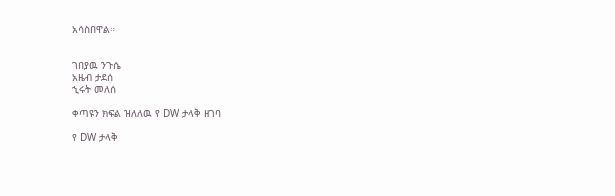አሳስበዋል።


ገበያዉ ንጉሴ
አዜብ ታደሰ
ኂሩት መለሰ

ቀጣዩን ክፍል ዝለለዉ የ DW ታላቅ ዘገባ

የ DW ታላቅ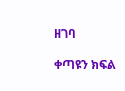ዘገባ

ቀጣዩን ክፍል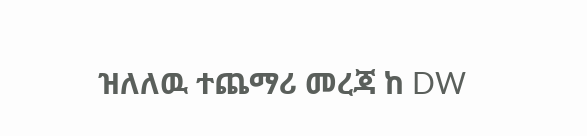ዝለለዉ ተጨማሪ መረጃ ከ DW